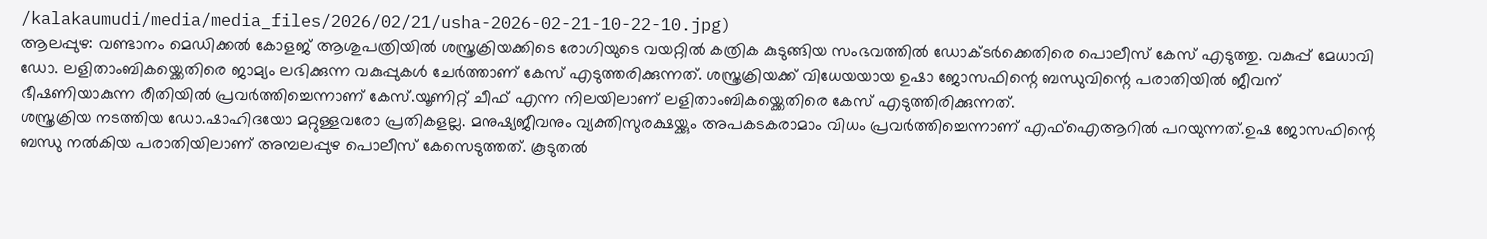/kalakaumudi/media/media_files/2026/02/21/usha-2026-02-21-10-22-10.jpg)
ആലപ്പുഴ: വണ്ടാനം മെഡിക്കൽ കോളജ് ആശുപത്രിയിൽ ശസ്ത്രക്രിയക്കിടെ രോഗിയുടെ വയറ്റിൽ കത്രിക കുടുങ്ങിയ സംഭവത്തിൽ ഡോക്ടർക്കെതിരെ പൊലീസ് കേസ് എടുത്തു. വകുപ്പ് മേധാവി ഡോ. ലളിതാംബികയ്ക്കെതിരെ ജാമ്യം ലഭിക്കുന്ന വകുപ്പുകൾ ചേർത്താണ് കേസ് എടുത്തരിക്കുന്നത്. ശസ്ത്രക്രിയക്ക് വിധേയയായ ഉഷാ ജോസഫിന്റെ ബന്ധുവിന്റെ പരാതിയിൽ ജീവന് ഭീഷണിയാകുന്ന രീതിയിൽ പ്രവർത്തിച്ചെന്നാണ് കേസ്.യൂണിറ്റ് ചീഫ് എന്ന നിലയിലാണ് ലളിതാംബികയ്ക്കെതിരെ കേസ് എടുത്തിരിക്കുന്നത്.
ശസ്ത്രക്രിയ നടത്തിയ ഡോ.ഷാഹിദയോ മറ്റുള്ളവരോ പ്രതികളല്ല. മനുഷ്യജീവനും വ്യക്തിസുരക്ഷയ്ക്കും അപകടകരാമാം വിധം പ്രവർത്തിച്ചെന്നാണ് എഫ്ഐആറിൽ പറയുന്നത്.ഉഷ ജോസഫിന്റെ ബന്ധു നൽകിയ പരാതിയിലാണ് അമ്പലപ്പുഴ പൊലീസ് കേസെടുത്തത്. കൂടുതൽ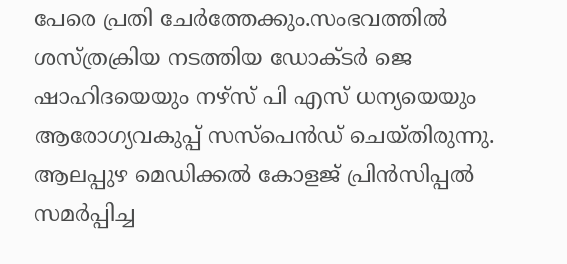പേരെ പ്രതി ചേർത്തേക്കും.സംഭവത്തിൽ ശസ്ത്രക്രിയ നടത്തിയ ഡോക്ടർ ജെ ഷാഹിദയെയും നഴ്സ് പി എസ് ധന്യയെയും ആരോഗ്യവകുപ്പ് സസ്പെൻഡ് ചെയ്തിരുന്നു. ആലപ്പുഴ മെഡിക്കൽ കോളജ് പ്രിൻസിപ്പൽ സമർപ്പിച്ച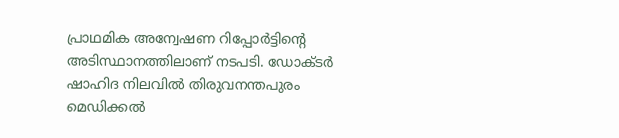പ്രാഥമിക അന്വേഷണ റിപ്പോർട്ടിന്റെ അടിസ്ഥാനത്തിലാണ് നടപടി. ഡോക്ടർ ഷാഹിദ നിലവിൽ തിരുവനന്തപുരം മെഡിക്കൽ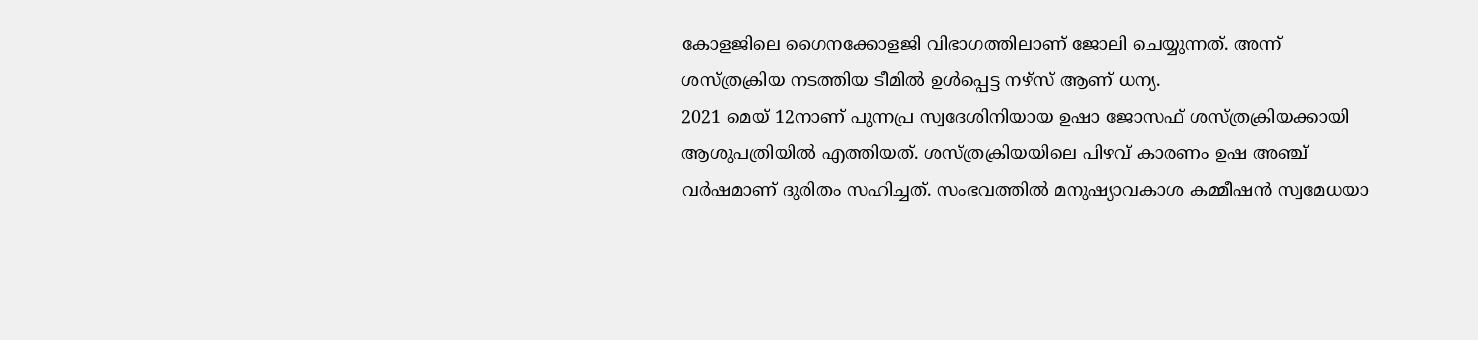കോളജിലെ ഗൈനക്കോളജി വിഭാഗത്തിലാണ് ജോലി ചെയ്യുന്നത്. അന്ന് ശസ്ത്രക്രിയ നടത്തിയ ടീമിൽ ഉൾപ്പെട്ട നഴ്സ് ആണ് ധന്യ.
2021 മെയ് 12നാണ് പുന്നപ്ര സ്വദേശിനിയായ ഉഷാ ജോസഫ് ശസ്ത്രക്രിയക്കായി ആശുപത്രിയിൽ എത്തിയത്. ശസ്ത്രക്രിയയിലെ പിഴവ് കാരണം ഉഷ അഞ്ച് വർഷമാണ് ദുരിതം സഹിച്ചത്. സംഭവത്തിൽ മനുഷ്യാവകാശ കമ്മീഷൻ സ്വമേധയാ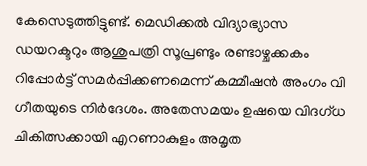കേസെടുത്തിട്ടുണ്ട്. മെഡിക്കൽ വിദ്യാഭ്യാസ ഡയറക്ടറും ആശുപത്രി സൂപ്രണ്ടും രണ്ടാഴ്ചക്കകം റിപ്പോർട്ട് സമർപ്പിക്കണമെന്ന് കമ്മീഷൻ അംഗം വി ഗീതയുടെ നിർദേശം. അതേസമയം ഉഷയെ വിദഗ്ധ ചികിത്സക്കായി എറണാകുളം അമൃത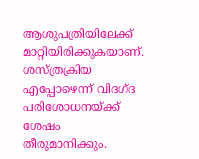ആശുപത്രിയിലേക്ക് മാറ്റിയിരിക്കുകയാണ്. ശസ്ത്രക്രിയ എപ്പോഴെന്ന് വിദഗ്ദ പരിശോധനയ്ക്ക് ശേഷം തീരുമാനിക്കും.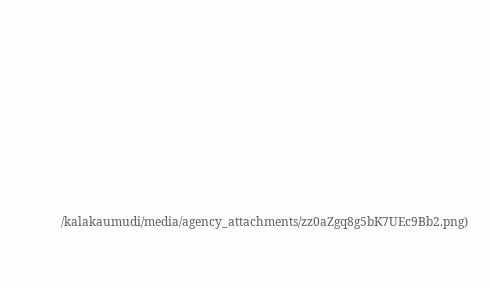/kalakaumudi/media/agency_attachments/zz0aZgq8g5bK7UEc9Bb2.png)